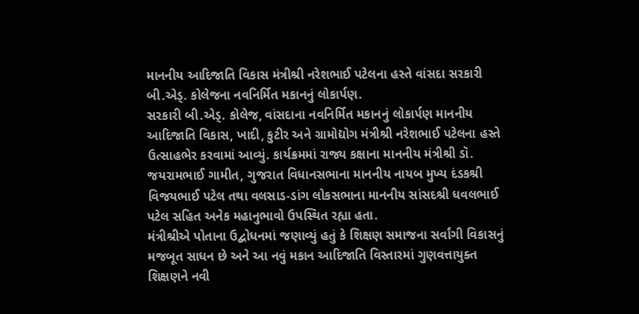માનનીય આદિજાતિ વિકાસ મંત્રીશ્રી નરેશભાઈ પટેલના હસ્તે વાંસદા સરકારી બી.એડ્. કોલેજના નવનિર્મિત મકાનનું લોકાર્પણ.
સરકારી બી.એડ્. કોલેજ, વાંસદાના નવનિર્મિત મકાનનું લોકાર્પણ માનનીય આદિજાતિ વિકાસ, ખાદી, કુટીર અને ગ્રામોદ્યોગ મંત્રીશ્રી નરેશભાઈ પટેલના હસ્તે ઉત્સાહભેર કરવામાં આવ્યું. કાર્યક્રમમાં રાજ્ય કક્ષાના માનનીય મંત્રીશ્રી ડૉ. જયરામભાઈ ગામીત, ગુજરાત વિધાનસભાના માનનીય નાયબ મુખ્ય દંડકશ્રી વિજયભાઈ પટેલ તથા વલસાડ-ડાંગ લોકસભાના માનનીય સાંસદશ્રી ધવલભાઈ પટેલ સહિત અનેક મહાનુભાવો ઉપસ્થિત રહ્યા હતા.
મંત્રીશ્રીએ પોતાના ઉદ્બોધનમાં જણાવ્યું હતું કે શિક્ષણ સમાજના સર્વાંગી વિકાસનું મજબૂત સાધન છે અને આ નવું મકાન આદિજાતિ વિસ્તારમાં ગુણવત્તાયુક્ત શિક્ષણને નવી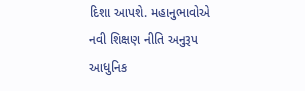દિશા આપશે. મહાનુભાવોએ નવી શિક્ષણ નીતિ અનુરૂપ આધુનિક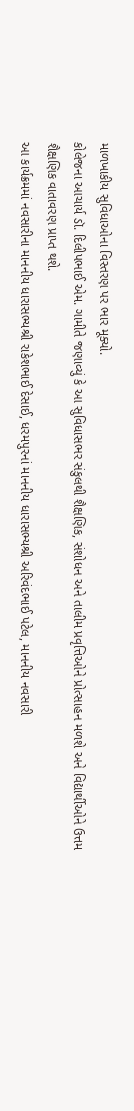માળખાકીય સુવિધાઓના વિસ્તરણ પર ભાર મૂક્યો.
કોલેજના આચાર્ય ડૉ. દિલીપભાઈ એમ. ગામીતે જણાવ્યું કે આ સુવિધાસભર સંકુલથી શૈક્ષણિક, સંશોધન અને તાલીમ પ્રવૃત્તિઓને પ્રોત્સાહન મળશે અને વિદ્યાર્થીઓને ઉત્તમ શૈક્ષણિક વાતાવરણ પ્રાપ્ત થશે.
આ કાર્યક્રમમાં નવસારીના માનનીય ધારાસભ્યશ્રી રાકેશભાઈ દેસાઈ, ધરમપુરનાં માનનીય ધારાસભ્યશ્રી અરિવંદભાઈ પટેલ, માનનીય નવસારી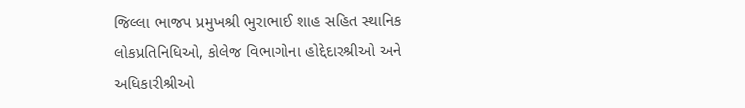જિલ્લા ભાજપ પ્રમુખશ્રી ભુરાભાઈ શાહ સહિત સ્થાનિક લોકપ્રતિનિધિઓ, કોલેજ વિભાગોના હોદ્દેદારશ્રીઓ અને અધિકારીશ્રીઓ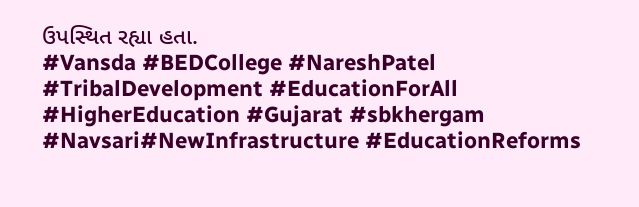ઉપસ્થિત રહ્યા હતા.
#Vansda #BEDCollege #NareshPatel #TribalDevelopment #EducationForAll #HigherEducation #Gujarat #sbkhergam #Navsari#NewInfrastructure #EducationReforms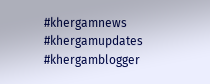#khergamnews #khergamupdates #khergamblogger